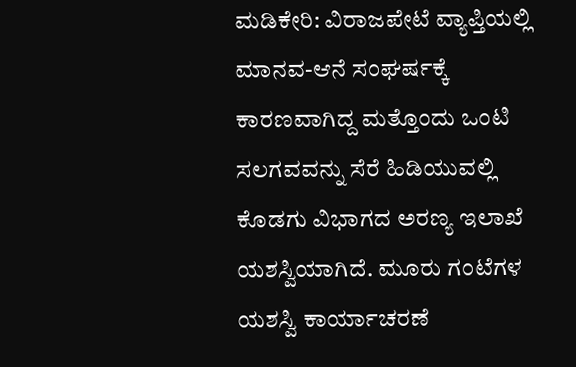ಮಡಿಕೇರಿ: ವಿರಾಜಪೇಟೆ ವ್ಯಾಪ್ತಿಯಲ್ಲಿ ಮಾನವ-ಆನೆ ಸಂಘರ್ಷಕ್ಕೆ ಕಾರಣವಾಗಿದ್ದ ಮತ್ತೊಂದು ಒಂಟಿ ಸಲಗವವನ್ನು ಸೆರೆ ಹಿಡಿಯುವಲ್ಲಿ ಕೊಡಗು ವಿಭಾಗದ ಅರಣ್ಯ ಇಲಾಖೆ ಯಶಸ್ವಿಯಾಗಿದೆ. ಮೂರು ಗಂಟೆಗಳ ಯಶಸ್ವಿ ಕಾರ್ಯಾಚರಣೆ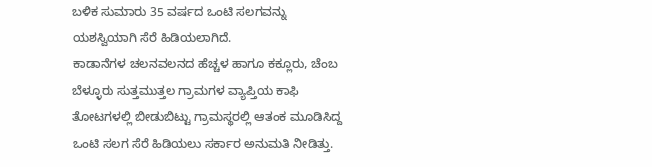ಬಳಿಕ ಸುಮಾರು 35 ವರ್ಷದ ಒಂಟಿ ಸಲಗವನ್ನು ಯಶಸ್ವಿಯಾಗಿ ಸೆರೆ ಹಿಡಿಯಲಾಗಿದೆ.
ಕಾಡಾನೆಗಳ ಚಲನವಲನದ ಹೆಚ್ಚಳ ಹಾಗೂ ಕಕ್ಲೂರು, ಚೆಂಬ ಬೆಳ್ಳೂರು ಸುತ್ತಮುತ್ತಲ ಗ್ರಾಮಗಳ ವ್ಯಾಪ್ತಿಯ ಕಾಫಿ ತೋಟಗಳಲ್ಲಿ ಬೀಡುಬಿಟ್ಟು ಗ್ರಾಮಸ್ಥರಲ್ಲಿ ಆತಂಕ ಮೂಡಿಸಿದ್ದ ಒಂಟಿ ಸಲಗ ಸೆರೆ ಹಿಡಿಯಲು ಸರ್ಕಾರ ಅನುಮತಿ ನೀಡಿತ್ತು.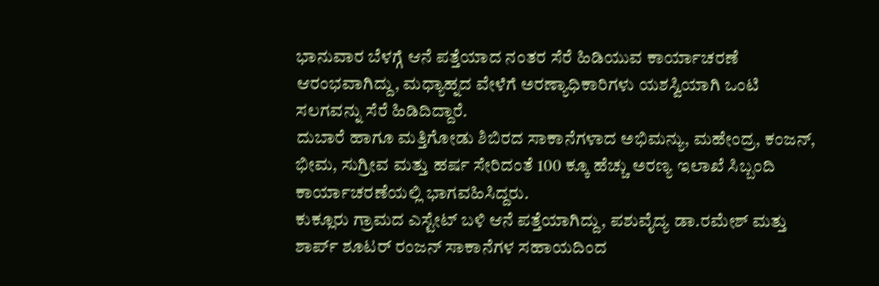ಭಾನುವಾರ ಬೆಳಗ್ಗೆ ಆನೆ ಪತ್ತೆಯಾದ ನಂತರ ಸೆರೆ ಹಿಡಿಯುವ ಕಾರ್ಯಾಚರಣೆ ಆರಂಭವಾಗಿದ್ದು, ಮಧ್ಯಾಹ್ನದ ವೇಳೆಗೆ ಅರಣ್ಯಾಧಿಕಾರಿಗಳು ಯಶಸ್ವಿಯಾಗಿ ಒಂಟಿ ಸಲಗವನ್ನು ಸೆರೆ ಹಿಡಿದಿದ್ದಾರೆ.
ದುಬಾರೆ ಹಾಗೂ ಮತ್ತಿಗೋಡು ಶಿಬಿರದ ಸಾಕಾನೆಗಳಾದ ಅಭಿಮನ್ಯು, ಮಹೇಂದ್ರ, ಕಂಜನ್, ಭೀಮ, ಸುಗ್ರೀವ ಮತ್ತು ಹರ್ಷ ಸೇರಿದಂತೆ 100 ಕ್ಕೂ ಹೆಚ್ಚು ಅರಣ್ಯ ಇಲಾಖೆ ಸಿಬ್ಬಂದಿ ಕಾರ್ಯಾಚರಣೆಯಲ್ಲಿ ಭಾಗವಹಿಸಿದ್ದರು.
ಕುಕ್ಲೂರು ಗ್ರಾಮದ ಎಸ್ಟೇಟ್ ಬಳಿ ಆನೆ ಪತ್ತೆಯಾಗಿದ್ದು, ಪಶುವೈದ್ಯ ಡಾ.ರಮೇಶ್ ಮತ್ತು ಶಾರ್ಪ್ ಶೂಟರ್ ರಂಜನ್ ಸಾಕಾನೆಗಳ ಸಹಾಯದಿಂದ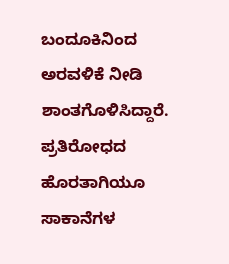ಬಂದೂಕಿನಿಂದ ಅರವಳಿಕೆ ನೀಡಿ ಶಾಂತಗೊಳಿಸಿದ್ದಾರೆ. ಪ್ರತಿರೋಧದ ಹೊರತಾಗಿಯೂ ಸಾಕಾನೆಗಳ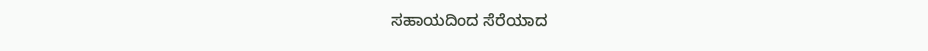ಸಹಾಯದಿಂದ ಸೆರೆಯಾದ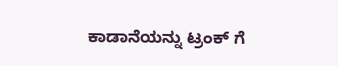ಕಾಡಾನೆಯನ್ನು ಟ್ರಂಕ್ ಗೆ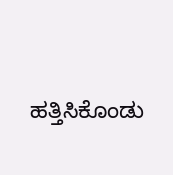ಹತ್ತಿಸಿಕೊಂಡು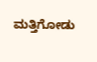ಮತ್ತಿಗೋಡು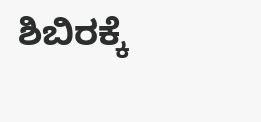ಶಿಬಿರಕ್ಕೆ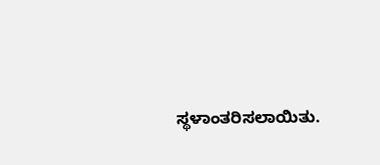ಸ್ಥಳಾಂತರಿಸಲಾಯಿತು.